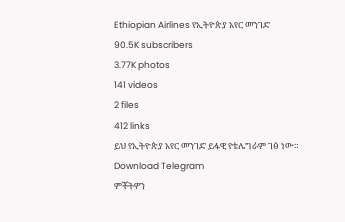Ethiopian Airlines የኢትዮጵያ አየር መንገድ
90.5K subscribers
3.77K photos
141 videos
2 files
412 links
ይህ የኢትዮጵያ አየር መንገድ ይፋዊ የቴሌግራም ገፅ ነው።
Download Telegram
ምቾትዎን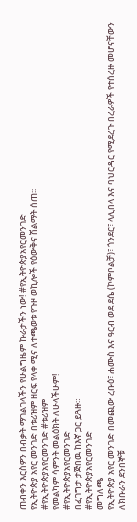ጠብቀን እርስዎን በብቃት ማገልገላችን የሁልግዜም ኩራታችን ነው! #የኢትዮጵያአየርመንገድ
የኢትዮጵያ አየር መንገድ በቱሪዝም ዘርፍ የላቀ ሚና ለተጫወቱ የጉዞ ወኪሎች የዕውቅና ሽልማት ሰጠ፡፡
#የኢትዮጵያአየርመንገድ #ቱሪዝም
የመልካም ሳምንት መልዕክት ለሁላችሁም!
#የኢትዮጵያአየርመንገድ
በፈገግታ ታጅበዉ ከእኛ ጋር ይጓዙ።
#የኢትዮጵያአየርመንገድ
መግለጫ
የኢትዮጵያ አየር መንገድ በመጪው ረቡዕ፣ ሐሙስ እና ዓርብ ወደ ደሴ (ኮምቦልቻ)፣ ጎንደር፣ ላሊበላ እና ባህርዳር የሚደረጉ በረራዎች የተሰረዙ መሆናቸውን ለክቡራን ደንበኞቹ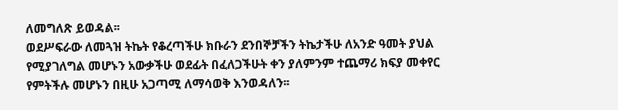ለመግለጽ ይወዳል፡፡
ወደሥፍራው ለመጓዝ ትኬት የቆረጣችሁ ክቡራን ደንበኞቻችን ትኬታችሁ ለአንድ ዓመት ያህል የሚያገለግል መሆኑን አውቃችሁ ወደፊት በፈለጋችሁት ቀን ያለምንም ተጨማሪ ክፍያ መቀየር የምትችሉ መሆኑን በዚሁ አጋጣሚ ለማሳወቅ እንወዳለን፡፡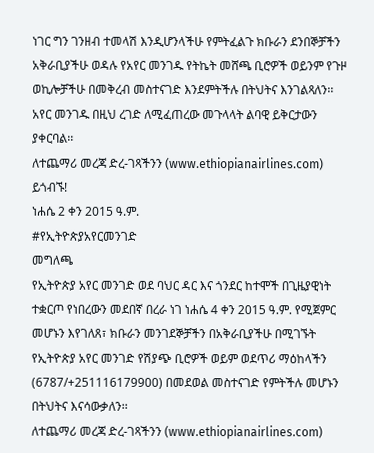ነገር ግን ገንዘብ ተመላሽ እንዲሆንላችሁ የምትፈልጉ ክቡራን ደንበኞቻችን አቅራቢያችሁ ወዳሉ የአየር መንገዱ የትኬት መሸጫ ቢሮዎች ወይንም የጉዞ ወኪሎቻችሁ በመቅረብ መስተናገድ እንደምትችሉ በትህትና እንገልጻለን፡፡
አየር መንገዱ በዚህ ረገድ ለሚፈጠረው መጉላላት ልባዊ ይቅርታውን ያቀርባል፡፡
ለተጨማሪ መረጃ ድረ-ገጻችንን (www.ethiopianairlines.com) ይጎብኙ!
ነሐሴ 2 ቀን 2015 ዓ.ም.
#የኢትዮጵያአየርመንገድ
መግለጫ
የኢትዮጵያ አየር መንገድ ወደ ባህር ዳር እና ጎንደር ከተሞች በጊዜያዊነት ተቋርጦ የነበረውን መደበኛ በረራ ነገ ነሐሴ 4 ቀን 2015 ዓ.ም. የሚጀምር መሆኑን እየገለጸ፣ ክቡራን መንገደኞቻችን በአቅራቢያችሁ በሚገኙት የኢትዮጵያ አየር መንገድ የሽያጭ ቢሮዎች ወይም ወደጥሪ ማዕከላችን (6787/+251116179900) በመደወል መስተናገድ የምትችሉ መሆኑን በትህትና እናሳውቃለን፡፡
ለተጨማሪ መረጃ ድረ-ገጻችንን (www.ethiopianairlines.com)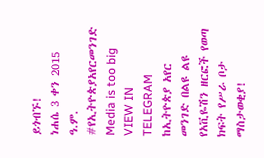ይጎብኙ!
ነሐሴ 3 ቀን 2015 ዓ.ም.
#የኢትዮጵያአየርመንገድ
Media is too big
VIEW IN TELEGRAM
ከኢትዮጵያ አየር መንገድ በልዩ ልዩ የአቪዬሽን ዘርፎች የወጣ ክፍት የሥራ ቦታ ማስታወቂያ!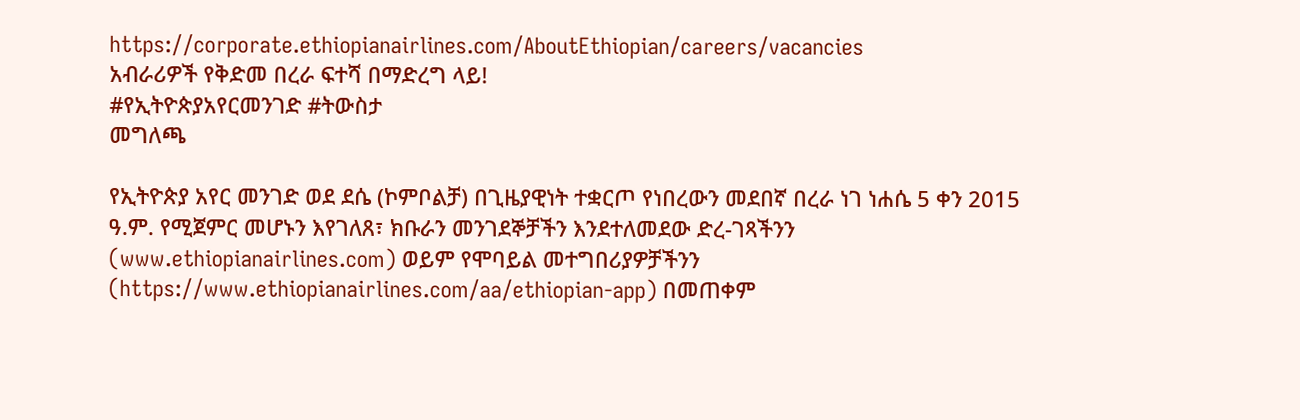https://corporate.ethiopianairlines.com/AboutEthiopian/careers/vacancies
አብራሪዎች የቅድመ በረራ ፍተሻ በማድረግ ላይ!
#የኢትዮጵያአየርመንገድ #ትውስታ
መግለጫ

የኢትዮጵያ አየር መንገድ ወደ ደሴ (ኮምቦልቻ) በጊዜያዊነት ተቋርጦ የነበረውን መደበኛ በረራ ነገ ነሐሴ 5 ቀን 2015 ዓ.ም. የሚጀምር መሆኑን እየገለጸ፣ ክቡራን መንገደኞቻችን እንደተለመደው ድረ-ገጻችንን (www.ethiopianairlines.com) ወይም የሞባይል መተግበሪያዎቻችንን (https://www.ethiopianairlines.com/aa/ethiopian-app) በመጠቀም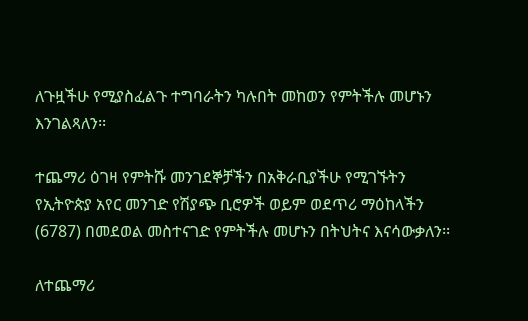ለጉዟችሁ የሚያስፈልጉ ተግባራትን ካሉበት መከወን የምትችሉ መሆኑን እንገልጻለን፡፡

ተጨማሪ ዕገዛ የምትሹ መንገደኞቻችን በአቅራቢያችሁ የሚገኙትን የኢትዮጵያ አየር መንገድ የሽያጭ ቢሮዎች ወይም ወደጥሪ ማዕከላችን (6787) በመደወል መስተናገድ የምትችሉ መሆኑን በትህትና እናሳውቃለን፡፡

ለተጨማሪ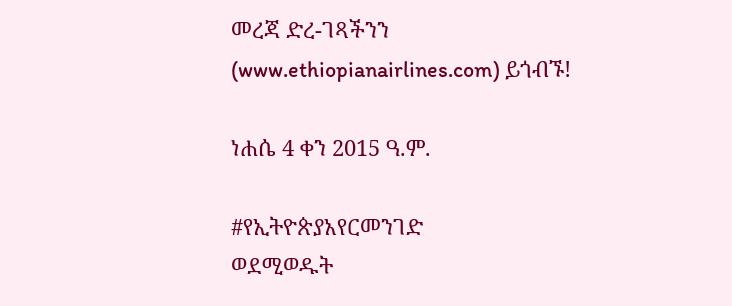መረጃ ድረ-ገጻችንን (www.ethiopianairlines.com) ይጎብኙ!

ነሐሴ 4 ቀን 2015 ዓ.ም.

#የኢትዮጵያአየርመንገድ
ወደሚወዱት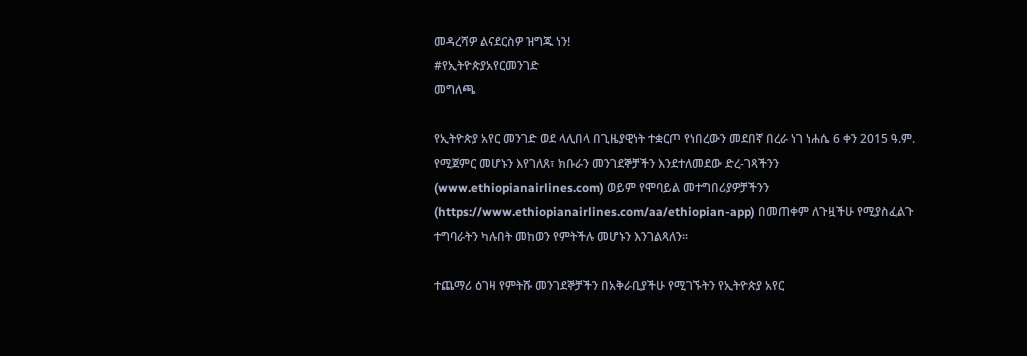መዳረሻዎ ልናደርስዎ ዝግጁ ነን!
#የኢትዮጵያአየርመንገድ
መግለጫ

የኢትዮጵያ አየር መንገድ ወደ ላሊበላ በጊዜያዊነት ተቋርጦ የነበረውን መደበኛ በረራ ነገ ነሐሴ 6 ቀን 2015 ዓ.ም. የሚጀምር መሆኑን እየገለጸ፣ ክቡራን መንገደኞቻችን እንደተለመደው ድረ-ገጻችንን (www.ethiopianairlines.com) ወይም የሞባይል መተግበሪያዎቻችንን (https://www.ethiopianairlines.com/aa/ethiopian-app) በመጠቀም ለጉዟችሁ የሚያስፈልጉ ተግባራትን ካሉበት መከወን የምትችሉ መሆኑን እንገልጻለን፡፡

ተጨማሪ ዕገዛ የምትሹ መንገደኞቻችን በአቅራቢያችሁ የሚገኙትን የኢትዮጵያ አየር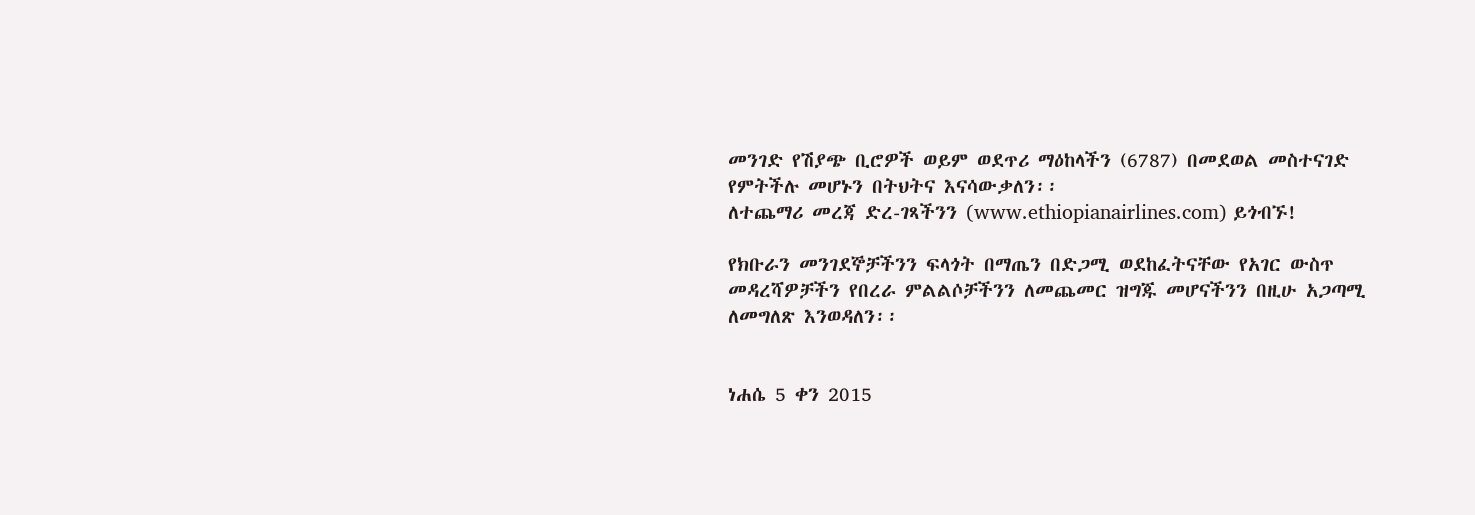መንገድ የሽያጭ ቢሮዎች ወይም ወደጥሪ ማዕከላችን (6787) በመደወል መስተናገድ የምትችሉ መሆኑን በትህትና እናሳውቃለን፡፡
ለተጨማሪ መረጃ ድረ-ገጻችንን (www.ethiopianairlines.com) ይጎብኙ!

የክቡራን መንገደኞቻችንን ፍላጎት በማጤን በድጋሚ ወደከፈትናቸው የአገር ውስጥ መዳረሻዎቻችን የበረራ ምልልሶቻችንን ለመጨመር ዝግጁ መሆናችንን በዚሁ አጋጣሚ ለመግለጽ እንወዳለን፡፡


ነሐሴ 5 ቀን 2015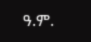ዓ.ም.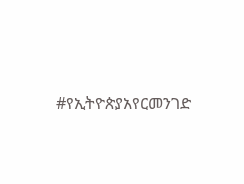#የኢትዮጵያአየርመንገድ